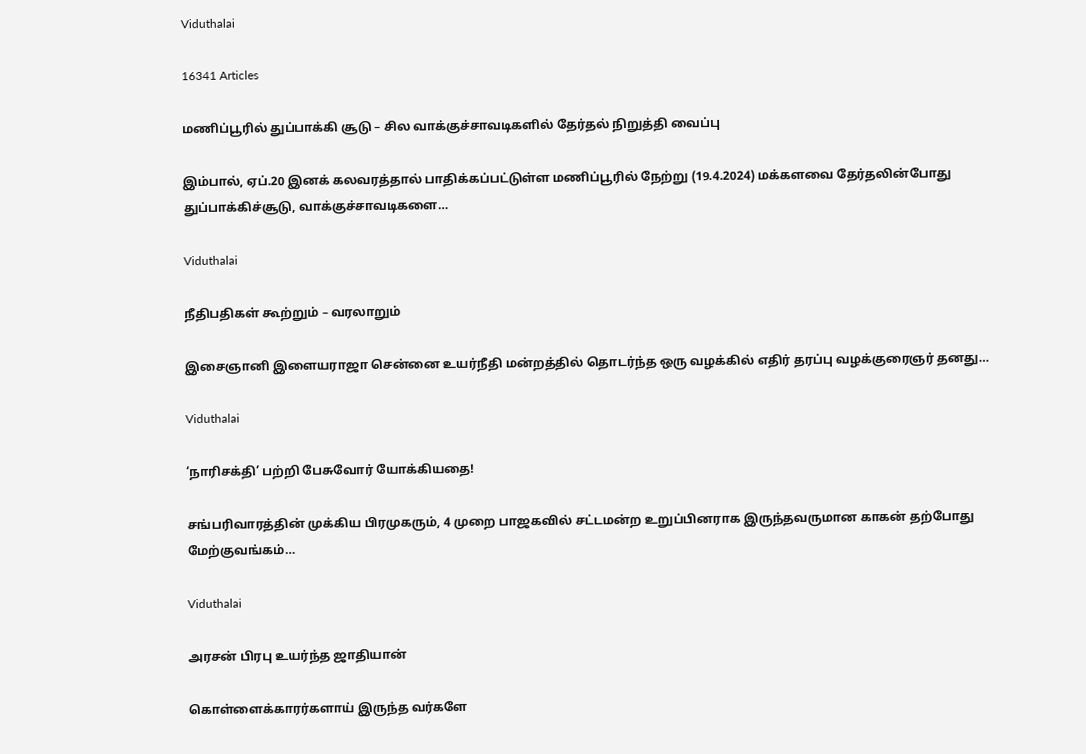Viduthalai

16341 Articles

மணிப்பூரில் துப்பாக்கி சூடு – சில வாக்குச்சாவடிகளில் தேர்தல் நிறுத்தி வைப்பு

இம்பால், ஏப்.20 இனக் கலவரத்தால் பாதிக்கப்பட்டுள்ள மணிப்பூரில் நேற்று (19.4.2024) மக்களவை தேர்தலின்போது துப்பாக்கிச்சூடு, வாக்குச்சாவடிகளை…

Viduthalai

நீதிபதிகள் கூற்றும் – வரலாறும்

இசைஞானி இளையராஜா சென்னை உயர்நீதி மன்றத்தில் தொடர்ந்த ஒரு வழக்கில் எதிர் தரப்பு வழக்குரைஞர் தனது…

Viduthalai

‘நாரிசக்தி’ பற்றி பேசுவோர் யோக்கியதை!

சங்பரிவாரத்தின் முக்கிய பிரமுகரும், 4 முறை பாஜகவில் சட்டமன்ற உறுப்பினராக இருந்தவருமான காகன் தற்போது மேற்குவங்கம்…

Viduthalai

அரசன் பிரபு உயர்ந்த ஜாதியான்

கொள்ளைக்காரர்களாய் இருந்த வர்களே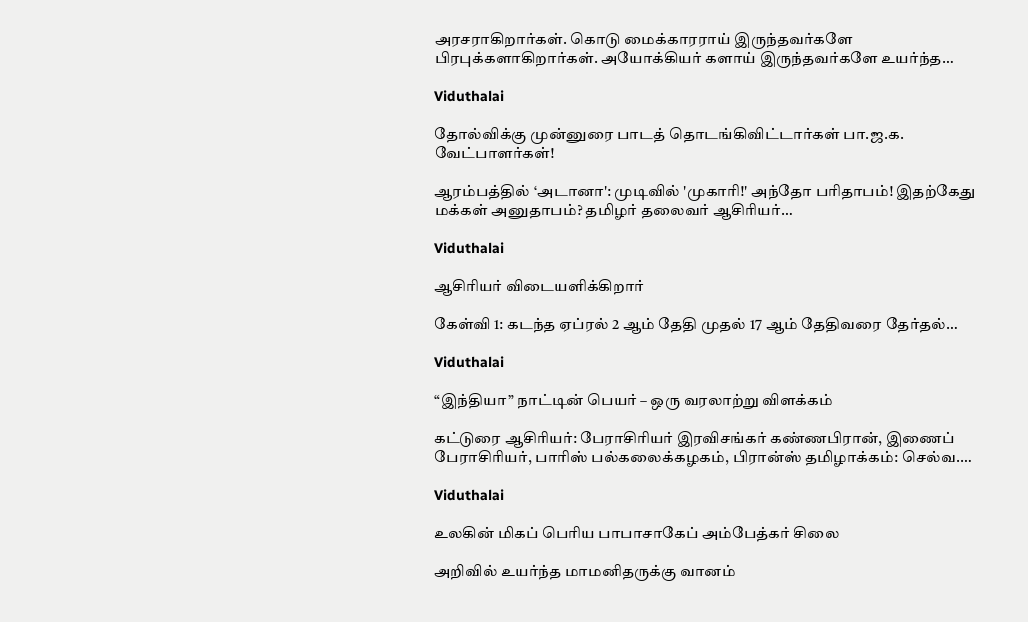அரசராகிறார்கள். கொடு மைக்காரராய் இருந்தவர்களே பிரபுக்களாகிறார்கள். அயோக்கியர் களாய் இருந்தவர்களே உயர்ந்த…

Viduthalai

தோல்விக்கு முன்னுரை பாடத் தொடங்கிவிட்டார்கள் பா.ஜ.க. வேட்பாளர்கள்!

ஆரம்பத்தில் ‘அடானா': முடிவில் 'முகாரி!' அந்தோ பரிதாபம்! இதற்கேது மக்கள் அனுதாபம்? தமிழர் தலைவர் ஆசிரியர்…

Viduthalai

ஆசிரியர் விடையளிக்கிறார்

கேள்வி 1: கடந்த ஏப்ரல் 2 ஆம் தேதி முதல் 17 ஆம் தேதிவரை தேர்தல்…

Viduthalai

“இந்தியா” நாட்டின் பெயர் – ஒரு வரலாற்று விளக்கம்

கட்டுரை ஆசிரியர்: பேராசிரியர் இரவிசங்கர் கண்ணபிரான், இணைப் பேராசிரியர், பாரிஸ் பல்கலைக்கழகம், பிரான்ஸ் தமிழாக்கம்: செல்வ.…

Viduthalai

உலகின் மிகப் பெரிய பாபாசாகேப் அம்பேத்கர் சிலை

அறிவில் உயர்ந்த மாமனிதருக்கு வானம்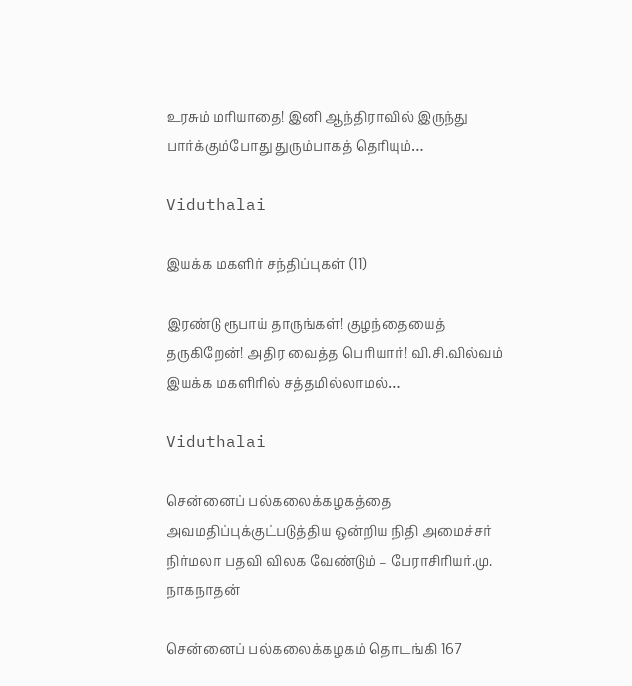உரசும் மரியாதை! இனி ஆந்திராவில் இருந்து பார்க்கும்போது துரும்பாகத் தெரியும்…

Viduthalai

இயக்க மகளிர் சந்திப்புகள் (11)

இரண்டு ரூபாய் தாருங்கள்! குழந்தையைத் தருகிறேன்! அதிர வைத்த பெரியார்! வி.சி.வில்வம் இயக்க மகளிரில் சத்தமில்லாமல்…

Viduthalai

சென்னைப் பல்கலைக்கழகத்தை அவமதிப்புக்குட்படுத்திய ஒன்றிய நிதி அமைச்சர் நிர்மலா பதவி விலக வேண்டும் – பேராசிரியர்.மு. நாகநாதன்

சென்னைப் பல்கலைக்கழகம் தொடங்கி 167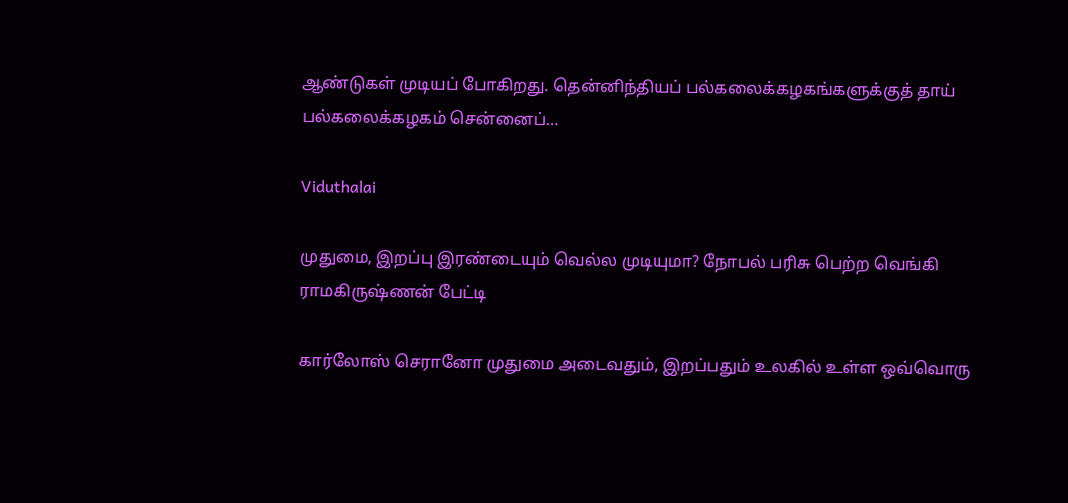ஆண்டுகள் முடியப் போகிறது. தென்னிந்தியப் பல்கலைக்கழகங்களுக்குத் தாய் பல்கலைக்கழகம் சென்னைப்…

Viduthalai

முதுமை, இறப்பு இரண்டையும் வெல்ல முடியுமா? நோபல் பரிசு பெற்ற வெங்கி ராமகிருஷ்ணன் பேட்டி

கார்லோஸ் செரானோ முதுமை அடைவதும், இறப்பதும் உலகில் உள்ள ஒவ்வொரு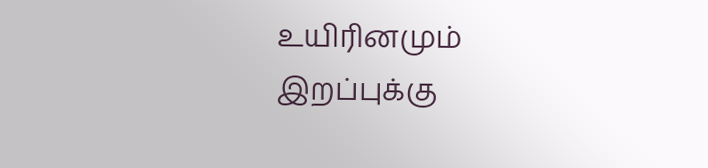உயிரினமும் இறப்புக்கு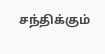சந்திக்கும்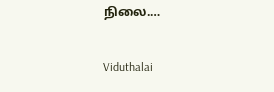நிலை.…

Viduthalai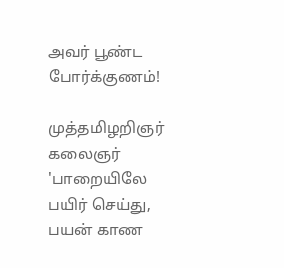அவர் பூண்ட போர்க்குணம்!

முத்தமிழறிஞர் கலைஞர் 'பாறையிலே பயிர் செய்து, பயன் காண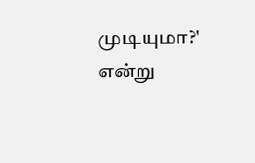முடியுமா?' என்று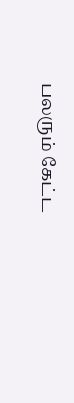பலரும் கேட்ட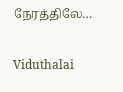நேரத்திலே…

Viduthalai